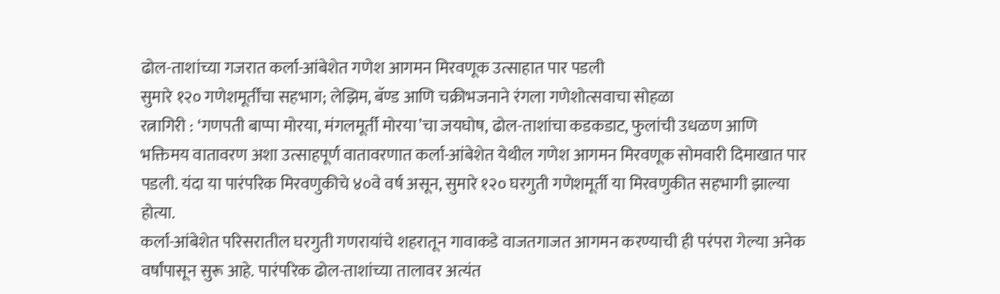ढोल-ताशांच्या गजरात कर्ला-आंबेशेत गणेश आगमन मिरवणूक उत्साहात पार पडली
सुमारे १२० गणेशमूर्तींचा सहभाग; लेझिम, बॅण्ड आणि चक्रीभजनाने रंगला गणेशोत्सवाचा सोहळा
रत्नागिरी : ‘गणपती बाप्पा मोरया, मंगलमूर्ती मोरया’चा जयघोष, ढोल-ताशांचा कडकडाट, फुलांची उधळण आणि भक्तिमय वातावरण अशा उत्साहपूर्ण वातावरणात कर्ला-आंबेशेत येथील गणेश आगमन मिरवणूक सोमवारी दिमाखात पार पडली. यंदा या पारंपरिक मिरवणुकीचे ४०वे वर्ष असून, सुमारे १२० घरगुती गणेशमूर्ती या मिरवणुकीत सहभागी झाल्या होत्या.
कर्ला-आंबेशेत परिसरातील घरगुती गणरायांचे शहरातून गावाकडे वाजतगाजत आगमन करण्याची ही परंपरा गेल्या अनेक वर्षांपासून सुरू आहे. पारंपरिक ढोल-ताशांच्या तालावर अत्यंत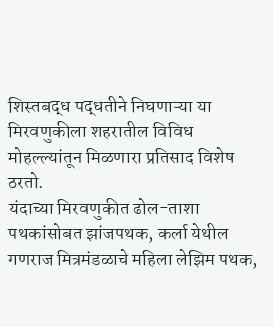शिस्तबद्ध पद्धतीने निघणाऱ्या या मिरवणुकीला शहरातील विविध मोहल्ल्यांतून मिळणारा प्रतिसाद विशेष ठरतो.
यंदाच्या मिरवणुकीत ढोल-ताशा पथकांसोबत झांजपथक, कर्ला येथील गणराज मित्रमंडळाचे महिला लेझिम पथक,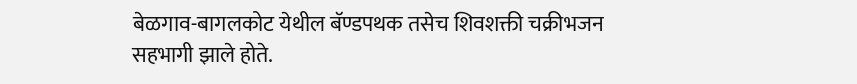बेळगाव-बागलकोट येथील बॅण्डपथक तसेच शिवशक्ती चक्रीभजन सहभागी झाले होते.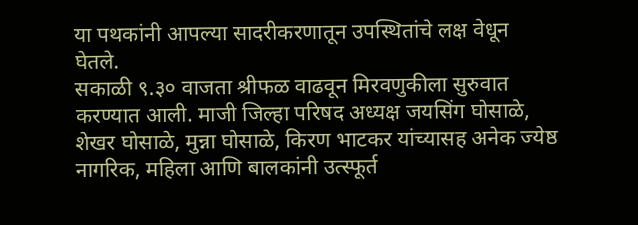या पथकांनी आपल्या सादरीकरणातून उपस्थितांचे लक्ष वेधून घेतले.
सकाळी ९.३० वाजता श्रीफळ वाढवून मिरवणुकीला सुरुवात करण्यात आली. माजी जिल्हा परिषद अध्यक्ष जयसिंग घोसाळे, शेखर घोसाळे, मुन्ना घोसाळे, किरण भाटकर यांच्यासह अनेक ज्येष्ठ नागरिक, महिला आणि बालकांनी उत्स्फूर्त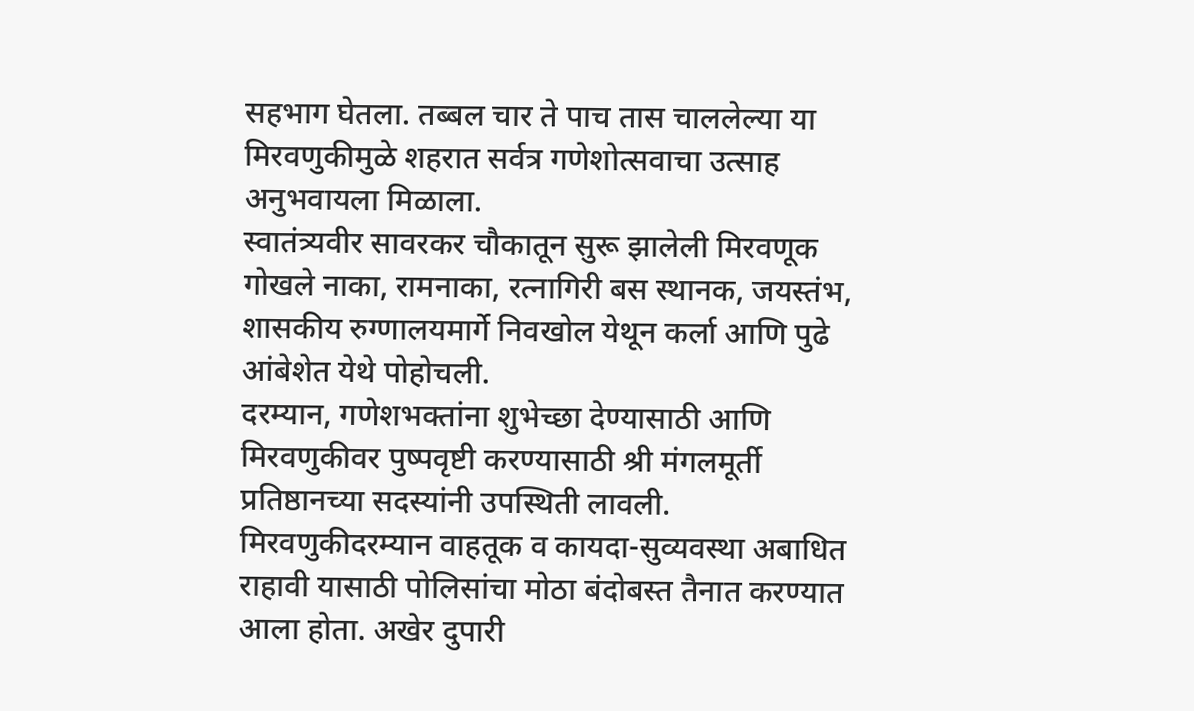सहभाग घेतला. तब्बल चार ते पाच तास चाललेल्या या मिरवणुकीमुळे शहरात सर्वत्र गणेशोत्सवाचा उत्साह अनुभवायला मिळाला.
स्वातंत्र्यवीर सावरकर चौकातून सुरू झालेली मिरवणूक गोखले नाका, रामनाका, रत्नागिरी बस स्थानक, जयस्तंभ, शासकीय रुग्णालयमार्गे निवखोल येथून कर्ला आणि पुढे आंबेशेत येथे पोहोचली.
दरम्यान, गणेशभक्तांना शुभेच्छा देण्यासाठी आणि मिरवणुकीवर पुष्पवृष्टी करण्यासाठी श्री मंगलमूर्ती प्रतिष्ठानच्या सदस्यांनी उपस्थिती लावली.
मिरवणुकीदरम्यान वाहतूक व कायदा-सुव्यवस्था अबाधित राहावी यासाठी पोलिसांचा मोठा बंदोबस्त तैनात करण्यात आला होता. अखेर दुपारी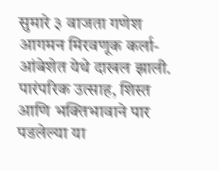सुमारे ३ वाजता गणेश आगमन मिरवणूक कर्ला-आंबेशेत येथे दाखल झाली. पारंपरिक उत्साह, शिस्त आणि भक्तिभावाने पार पडलेल्या या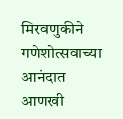मिरवणुकीने गणेशोत्सवाच्या आनंदात आणखी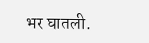भर घातली.